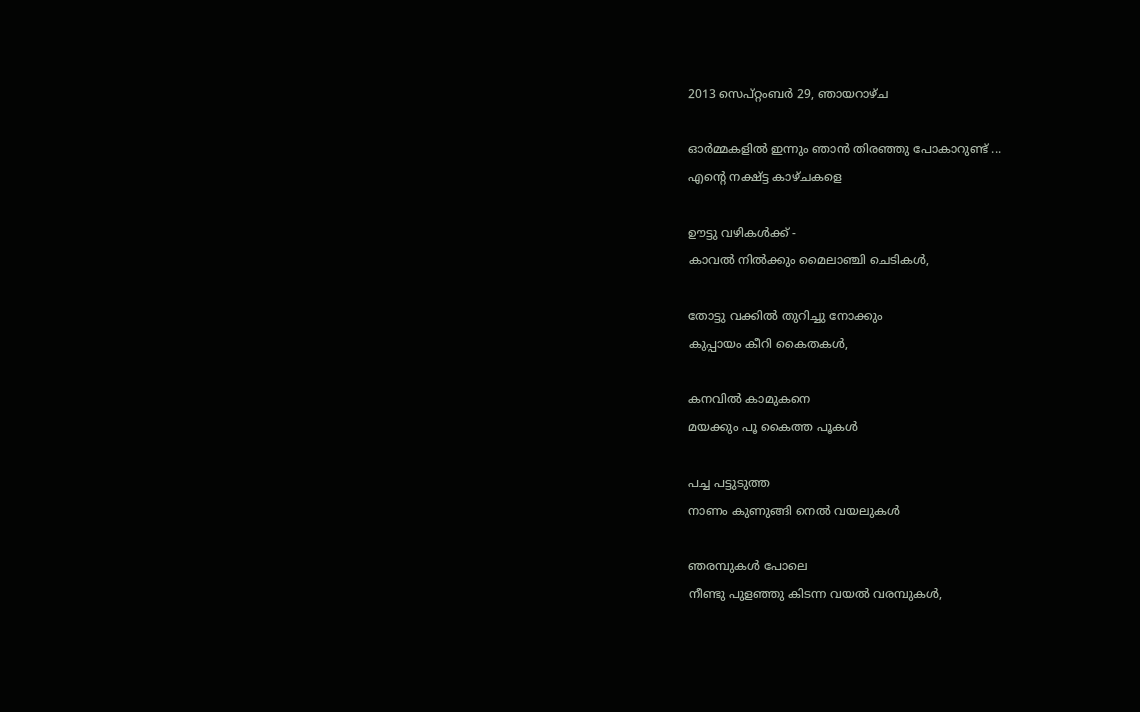2013 സെപ്റ്റംബർ 29, ഞായറാഴ്‌ച

ഓര്‍മ്മകളില്‍ ഇന്നും ഞാന്‍ തിരഞ്ഞു പോകാറുണ്ട് ...
എന്റെ നക്ഷ്ട്ട കാഴ്ചകളെ

ഊട്ടു വഴികള്‍ക്ക് -
കാവല്‍ നില്‍ക്കും മൈലാഞ്ചി ചെടികള്‍,

തോട്ടു വക്കില്‍ തുറിച്ചു നോക്കും
കുപ്പായം കീറി കൈതകള്‍,

കനവില്‍ കാമുകനെ
മയക്കും പൂ കൈത്ത പൂകള്‍

പച്ച പട്ടുടുത്ത
നാണം കുണുങ്ങി നെല്‍ വയലുകള്‍

ഞരമ്പുകള്‍ പോലെ
നീണ്ടു പുളഞ്ഞു കിടന്ന വയല്‍ വരമ്പുകള്‍,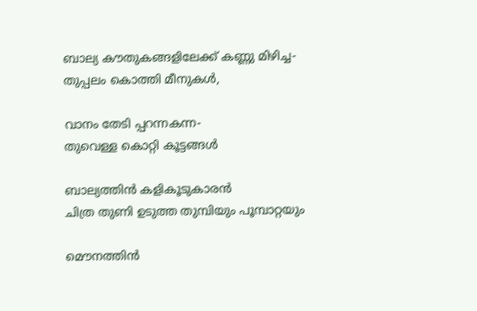ബാല്യ കൗതുകങ്ങളിലേക്ക് കണ്ണു മിഴിച്ച-
തുപ്പലം കൊത്തി മീനുകള്‍,

വാനം തേടി പ്പറന്നകന്ന-
തുവെള്ള കൊറ്റി കൂട്ടങ്ങള്‍

ബാല്യത്തിന്‍ കളികൂടുകാരന്‍
ചിത്ര തുണി ഉടുത്ത തുമ്പിയും പൂമ്പാറ്റയും

മൌനത്തിന്‍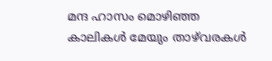മന്ദ ഹാസം മൊഴിഞ്ഞ
കാലികള്‍ മേയും താഴ്‌വരകള്‍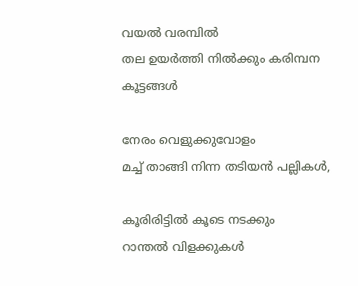വയല്‍ വരമ്പില്‍
തല ഉയര്‍ത്തി നില്‍ക്കും കരിമ്പന കൂട്ടങ്ങള്‍

നേരം വെളുക്കുവോളം
മച്ച് താങ്ങി നിന്ന തടിയന്‍ പല്ലികള്‍,

കൂരിരിട്ടില്‍ കൂടെ നടക്കും
റാന്തല്‍ വിളക്കുകള്‍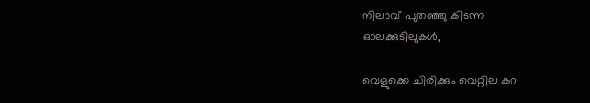നിലാവ് പുതഞ്ഞു കിടന്ന
ഓലക്കുടിലുകള്‍,

വെളുക്കെ ചിരിക്കും വെറ്റില കറ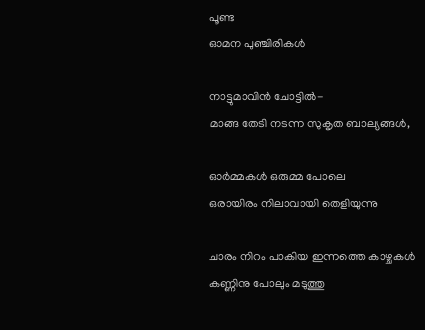പൂണ്ട
ഓമന പുഞ്ചിരികള്‍

നാട്ടുമാവിന്‍ ചോട്ടില്‍-
മാങ്ങ തേടി നടന്ന സുകൃത ബാല്യങ്ങള്‍,

ഓര്‍മ്മകള്‍ ഒരുമ്മ പോലെ
ഒരായിരം നിലാവായി തെളിയുന്നു

ചാരം നിറം പാകിയ ഇന്നത്തെ കാഴ്ചകള്‍
കണ്ണിനു പോലും മടുത്തു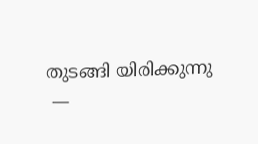തുടങ്ങി യിരിക്കുന്നു
 —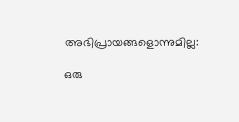അഭിപ്രായങ്ങളൊന്നുമില്ല:

ഒരു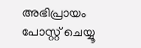അഭിപ്രായം പോസ്റ്റ് ചെയ്യൂ